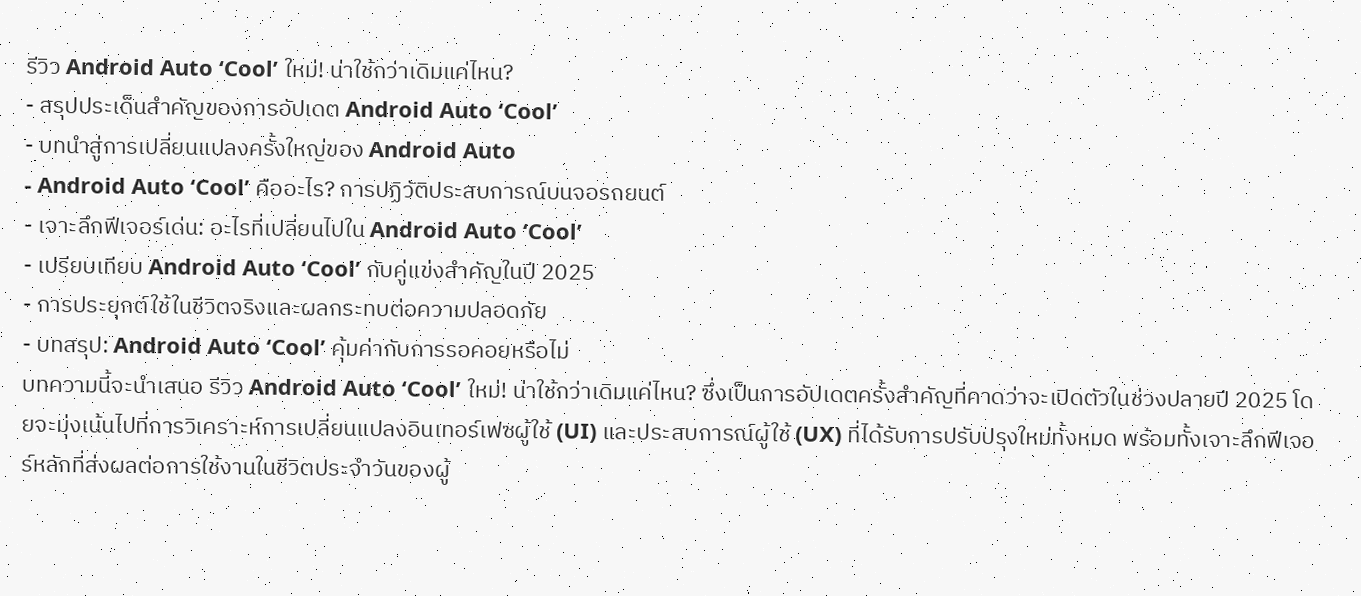รีวิว Android Auto ‘Cool’ ใหม่! น่าใช้กว่าเดิมแค่ไหน?
- สรุปประเด็นสำคัญของการอัปเดต Android Auto ‘Cool’
- บทนำสู่การเปลี่ยนแปลงครั้งใหญ่ของ Android Auto
- Android Auto ‘Cool’ คืออะไร? การปฏิวัติประสบการณ์บนจอรถยนต์
- เจาะลึกฟีเจอร์เด่น: อะไรที่เปลี่ยนไปใน Android Auto ‘Cool’
- เปรียบเทียบ Android Auto ‘Cool’ กับคู่แข่งสำคัญในปี 2025
- การประยุกต์ใช้ในชีวิตจริงและผลกระทบต่อความปลอดภัย
- บทสรุป: Android Auto ‘Cool’ คุ้มค่ากับการรอคอยหรือไม่
บทความนี้จะนำเสนอ รีวิว Android Auto ‘Cool’ ใหม่! น่าใช้กว่าเดิมแค่ไหน? ซึ่งเป็นการอัปเดตครั้งสำคัญที่คาดว่าจะเปิดตัวในช่วงปลายปี 2025 โดยจะมุ่งเน้นไปที่การวิเคราะห์การเปลี่ยนแปลงอินเทอร์เฟซผู้ใช้ (UI) และประสบการณ์ผู้ใช้ (UX) ที่ได้รับการปรับปรุงใหม่ทั้งหมด พร้อมทั้งเจาะลึกฟีเจอร์หลักที่ส่งผลต่อการใช้งานในชีวิตประจำวันของผู้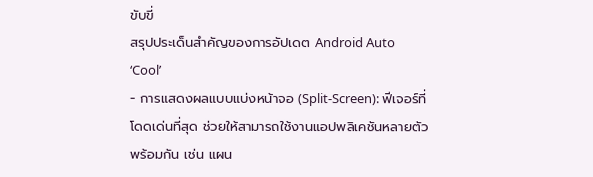ขับขี่
สรุปประเด็นสำคัญของการอัปเดต Android Auto ‘Cool’
- การแสดงผลแบบแบ่งหน้าจอ (Split-Screen): ฟีเจอร์ที่โดดเด่นที่สุด ช่วยให้สามารถใช้งานแอปพลิเคชันหลายตัวพร้อมกัน เช่น แผน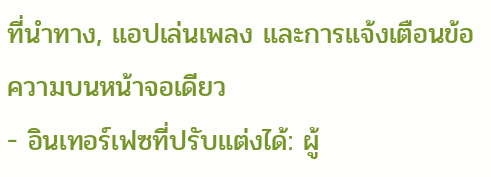ที่นำทาง, แอปเล่นเพลง และการแจ้งเตือนข้อความบนหน้าจอเดียว
- อินเทอร์เฟซที่ปรับแต่งได้: ผู้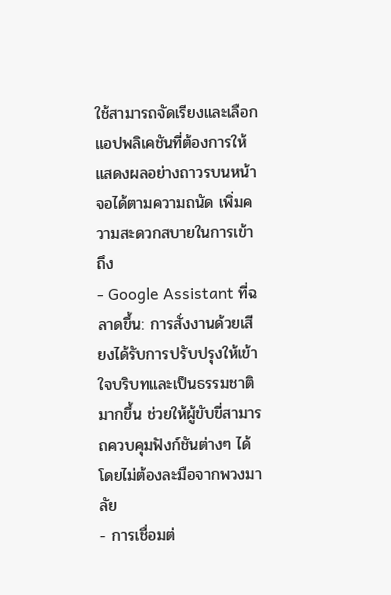ใช้สามารถจัดเรียงและเลือกแอปพลิเคชันที่ต้องการให้แสดงผลอย่างถาวรบนหน้าจอได้ตามความถนัด เพิ่มความสะดวกสบายในการเข้าถึง
- Google Assistant ที่ฉลาดขึ้น: การสั่งงานด้วยเสียงได้รับการปรับปรุงให้เข้าใจบริบทและเป็นธรรมชาติมากขึ้น ช่วยให้ผู้ขับขี่สามารถควบคุมฟังก์ชันต่างๆ ได้โดยไม่ต้องละมือจากพวงมาลัย
- การเชื่อมต่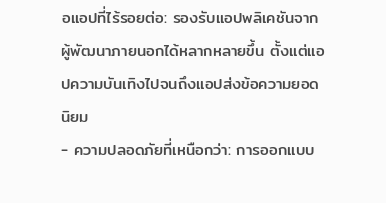อแอปที่ไร้รอยต่อ: รองรับแอปพลิเคชันจากผู้พัฒนาภายนอกได้หลากหลายขึ้น ตั้งแต่แอปความบันเทิงไปจนถึงแอปส่งข้อความยอดนิยม
- ความปลอดภัยที่เหนือกว่า: การออกแบบ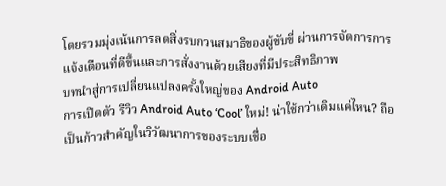โดยรวมมุ่งเน้นการลดสิ่งรบกวนสมาธิของผู้ขับขี่ ผ่านการจัดการการแจ้งเตือนที่ดีขึ้นและการสั่งงานด้วยเสียงที่มีประสิทธิภาพ
บทนำสู่การเปลี่ยนแปลงครั้งใหญ่ของ Android Auto
การเปิดตัว รีวิว Android Auto ‘Cool’ ใหม่! น่าใช้กว่าเดิมแค่ไหน? ถือเป็นก้าวสำคัญในวิวัฒนาการของระบบเชื่อ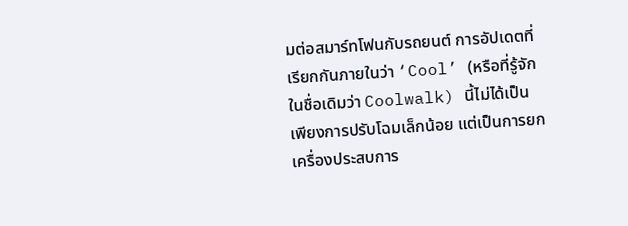มต่อสมาร์ทโฟนกับรถยนต์ การอัปเดตที่เรียกกันภายในว่า ‘Cool’ (หรือที่รู้จักในชื่อเดิมว่า Coolwalk) นี้ไม่ได้เป็นเพียงการปรับโฉมเล็กน้อย แต่เป็นการยกเครื่องประสบการ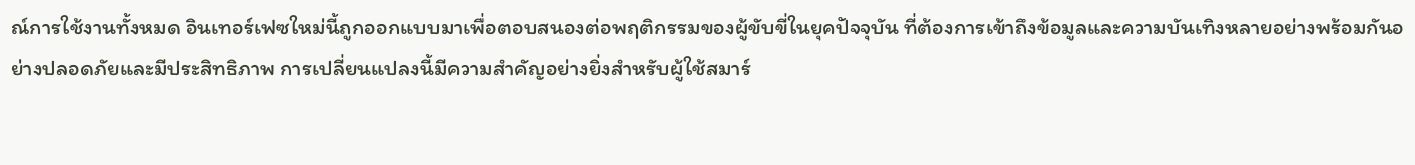ณ์การใช้งานทั้งหมด อินเทอร์เฟซใหม่นี้ถูกออกแบบมาเพื่อตอบสนองต่อพฤติกรรมของผู้ขับขี่ในยุคปัจจุบัน ที่ต้องการเข้าถึงข้อมูลและความบันเทิงหลายอย่างพร้อมกันอย่างปลอดภัยและมีประสิทธิภาพ การเปลี่ยนแปลงนี้มีความสำคัญอย่างยิ่งสำหรับผู้ใช้สมาร์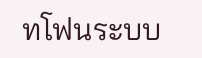ทโฟนระบบ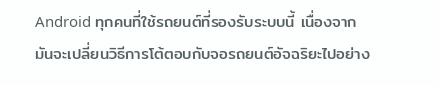Android ทุกคนที่ใช้รถยนต์ที่รองรับระบบนี้ เนื่องจากมันจะเปลี่ยนวิธีการโต้ตอบกับจอรถยนต์อัจฉริยะไปอย่าง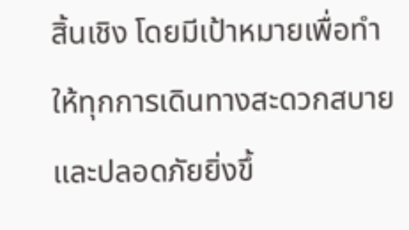สิ้นเชิง โดยมีเป้าหมายเพื่อทำให้ทุกการเดินทางสะดวกสบายและปลอดภัยยิ่งขึ้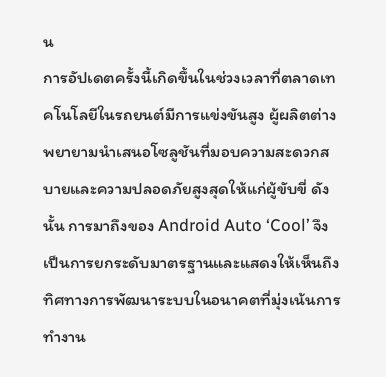น
การอัปเดตครั้งนี้เกิดขึ้นในช่วงเวลาที่ตลาดเทคโนโลยีในรถยนต์มีการแข่งขันสูง ผู้ผลิตต่างพยายามนำเสนอโซลูชันที่มอบความสะดวกสบายและความปลอดภัยสูงสุดให้แก่ผู้ขับขี่ ดังนั้น การมาถึงของ Android Auto ‘Cool’ จึงเป็นการยกระดับมาตรฐานและแสดงให้เห็นถึงทิศทางการพัฒนาระบบในอนาคตที่มุ่งเน้นการทำงาน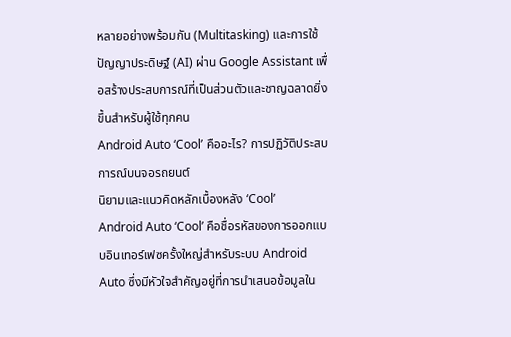หลายอย่างพร้อมกัน (Multitasking) และการใช้ปัญญาประดิษฐ์ (AI) ผ่าน Google Assistant เพื่อสร้างประสบการณ์ที่เป็นส่วนตัวและชาญฉลาดยิ่งขึ้นสำหรับผู้ใช้ทุกคน
Android Auto ‘Cool’ คืออะไร? การปฏิวัติประสบการณ์บนจอรถยนต์
นิยามและแนวคิดหลักเบื้องหลัง ‘Cool’
Android Auto ‘Cool’ คือชื่อรหัสของการออกแบบอินเทอร์เฟซครั้งใหญ่สำหรับระบบ Android Auto ซึ่งมีหัวใจสำคัญอยู่ที่การนำเสนอข้อมูลใน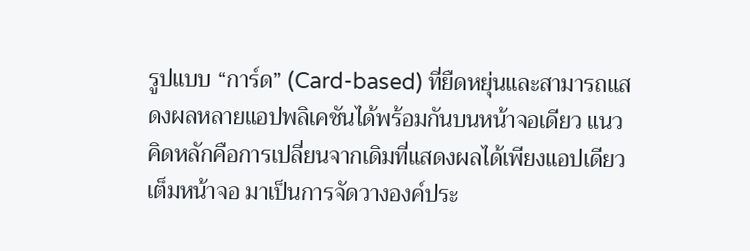รูปแบบ “การ์ด” (Card-based) ที่ยืดหยุ่นและสามารถแสดงผลหลายแอปพลิเคชันได้พร้อมกันบนหน้าจอเดียว แนวคิดหลักคือการเปลี่ยนจากเดิมที่แสดงผลได้เพียงแอปเดียวเต็มหน้าจอ มาเป็นการจัดวางองค์ประ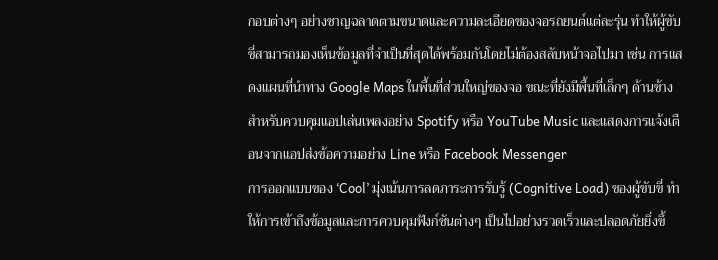กอบต่างๆ อย่างชาญฉลาดตามขนาดและความละเอียดของจอรถยนต์แต่ละรุ่น ทำให้ผู้ขับขี่สามารถมองเห็นข้อมูลที่จำเป็นที่สุดได้พร้อมกันโดยไม่ต้องสลับหน้าจอไปมา เช่น การแสดงแผนที่นำทาง Google Maps ในพื้นที่ส่วนใหญ่ของจอ ขณะที่ยังมีพื้นที่เล็กๆ ด้านข้างสำหรับควบคุมแอปเล่นเพลงอย่าง Spotify หรือ YouTube Music และแสดงการแจ้งเตือนจากแอปส่งข้อความอย่าง Line หรือ Facebook Messenger
การออกแบบของ ‘Cool’ มุ่งเน้นการลดภาระการรับรู้ (Cognitive Load) ของผู้ขับขี่ ทำให้การเข้าถึงข้อมูลและการควบคุมฟังก์ชันต่างๆ เป็นไปอย่างรวดเร็วและปลอดภัยยิ่งขึ้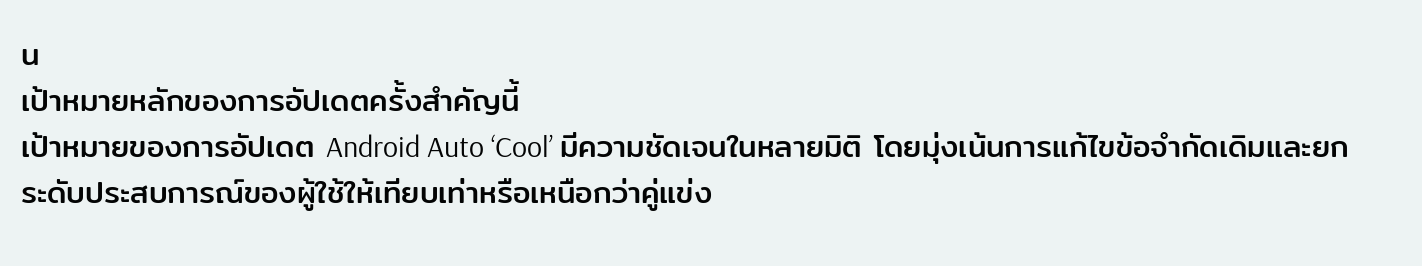น
เป้าหมายหลักของการอัปเดตครั้งสำคัญนี้
เป้าหมายของการอัปเดต Android Auto ‘Cool’ มีความชัดเจนในหลายมิติ โดยมุ่งเน้นการแก้ไขข้อจำกัดเดิมและยกระดับประสบการณ์ของผู้ใช้ให้เทียบเท่าหรือเหนือกว่าคู่แข่ง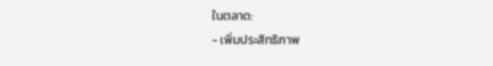ในตลาด:
- เพิ่มประสิทธิภาพ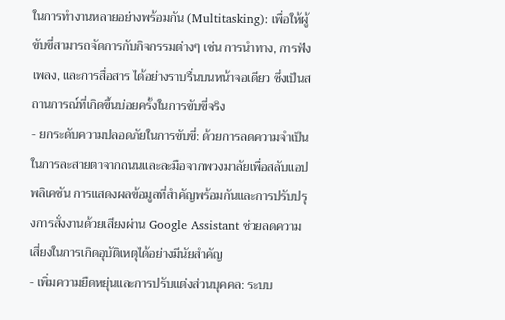ในการทำงานหลายอย่างพร้อมกัน (Multitasking): เพื่อให้ผู้ขับขี่สามารถจัดการกับกิจกรรมต่างๆ เช่น การนำทาง, การฟังเพลง, และการสื่อสาร ได้อย่างราบรื่นบนหน้าจอเดียว ซึ่งเป็นสถานการณ์ที่เกิดขึ้นบ่อยครั้งในการขับขี่จริง
- ยกระดับความปลอดภัยในการขับขี่: ด้วยการลดความจำเป็นในการละสายตาจากถนนและละมือจากพวงมาลัยเพื่อสลับแอปพลิเคชัน การแสดงผลข้อมูลที่สำคัญพร้อมกันและการปรับปรุงการสั่งงานด้วยเสียงผ่าน Google Assistant ช่วยลดความเสี่ยงในการเกิดอุบัติเหตุได้อย่างมีนัยสำคัญ
- เพิ่มความยืดหยุ่นและการปรับแต่งส่วนบุคคล: ระบบ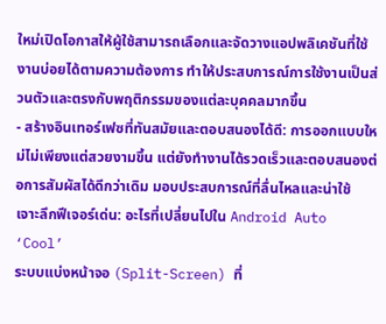ใหม่เปิดโอกาสให้ผู้ใช้สามารถเลือกและจัดวางแอปพลิเคชันที่ใช้งานบ่อยได้ตามความต้องการ ทำให้ประสบการณ์การใช้งานเป็นส่วนตัวและตรงกับพฤติกรรมของแต่ละบุคคลมากขึ้น
- สร้างอินเทอร์เฟซที่ทันสมัยและตอบสนองได้ดี: การออกแบบใหม่ไม่เพียงแต่สวยงามขึ้น แต่ยังทำงานได้รวดเร็วและตอบสนองต่อการสัมผัสได้ดีกว่าเดิม มอบประสบการณ์ที่ลื่นไหลและน่าใช้
เจาะลึกฟีเจอร์เด่น: อะไรที่เปลี่ยนไปใน Android Auto ‘Cool’
ระบบแบ่งหน้าจอ (Split-Screen) ที่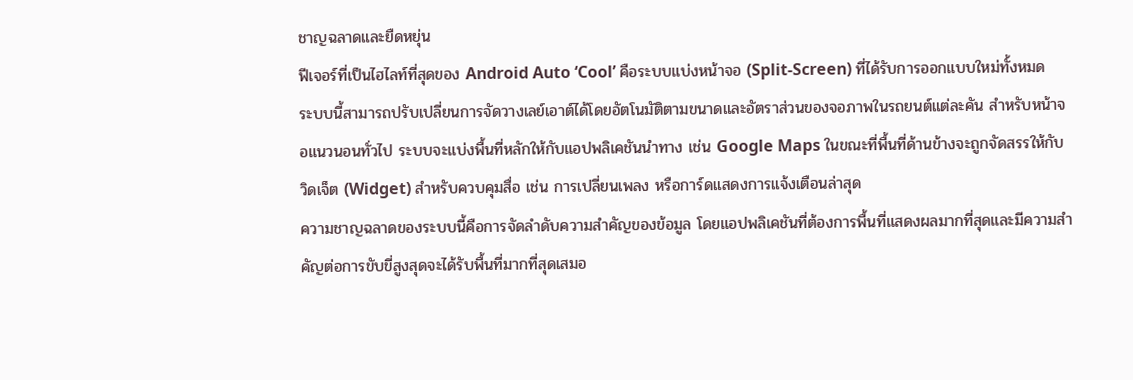ชาญฉลาดและยืดหยุ่น
ฟีเจอร์ที่เป็นไฮไลท์ที่สุดของ Android Auto ‘Cool’ คือระบบแบ่งหน้าจอ (Split-Screen) ที่ได้รับการออกแบบใหม่ทั้งหมด ระบบนี้สามารถปรับเปลี่ยนการจัดวางเลย์เอาต์ได้โดยอัตโนมัติตามขนาดและอัตราส่วนของจอภาพในรถยนต์แต่ละคัน สำหรับหน้าจอแนวนอนทั่วไป ระบบจะแบ่งพื้นที่หลักให้กับแอปพลิเคชันนำทาง เช่น Google Maps ในขณะที่พื้นที่ด้านข้างจะถูกจัดสรรให้กับวิดเจ็ต (Widget) สำหรับควบคุมสื่อ เช่น การเปลี่ยนเพลง หรือการ์ดแสดงการแจ้งเตือนล่าสุด
ความชาญฉลาดของระบบนี้คือการจัดลำดับความสำคัญของข้อมูล โดยแอปพลิเคชันที่ต้องการพื้นที่แสดงผลมากที่สุดและมีความสำคัญต่อการขับขี่สูงสุดจะได้รับพื้นที่มากที่สุดเสมอ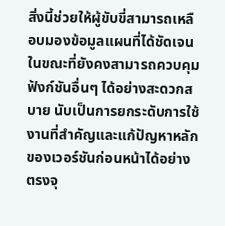สิ่งนี้ช่วยให้ผู้ขับขี่สามารถเหลือบมองข้อมูลแผนที่ได้ชัดเจน ในขณะที่ยังคงสามารถควบคุมฟังก์ชันอื่นๆ ได้อย่างสะดวกสบาย นับเป็นการยกระดับการใช้งานที่สำคัญและแก้ปัญหาหลักของเวอร์ชันก่อนหน้าได้อย่างตรงจุ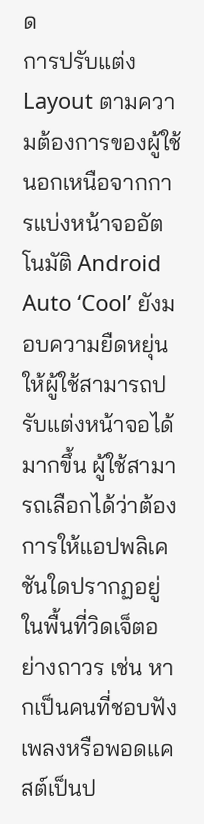ด
การปรับแต่ง Layout ตามความต้องการของผู้ใช้
นอกเหนือจากการแบ่งหน้าจออัตโนมัติ Android Auto ‘Cool’ ยังมอบความยืดหยุ่นให้ผู้ใช้สามารถปรับแต่งหน้าจอได้มากขึ้น ผู้ใช้สามารถเลือกได้ว่าต้องการให้แอปพลิเคชันใดปรากฏอยู่ในพื้นที่วิดเจ็ตอย่างถาวร เช่น หากเป็นคนที่ชอบฟังเพลงหรือพอดแคสต์เป็นป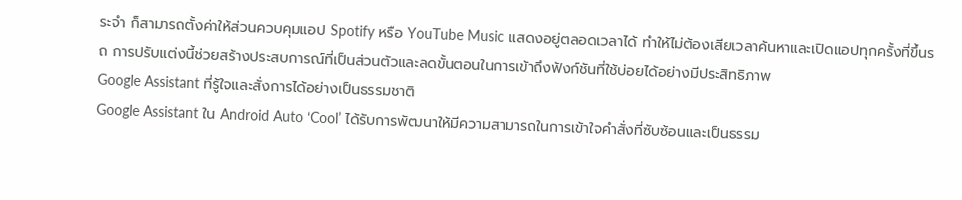ระจำ ก็สามารถตั้งค่าให้ส่วนควบคุมแอป Spotify หรือ YouTube Music แสดงอยู่ตลอดเวลาได้ ทำให้ไม่ต้องเสียเวลาค้นหาและเปิดแอปทุกครั้งที่ขึ้นรถ การปรับแต่งนี้ช่วยสร้างประสบการณ์ที่เป็นส่วนตัวและลดขั้นตอนในการเข้าถึงฟังก์ชันที่ใช้บ่อยได้อย่างมีประสิทธิภาพ
Google Assistant ที่รู้ใจและสั่งการได้อย่างเป็นธรรมชาติ
Google Assistant ใน Android Auto ‘Cool’ ได้รับการพัฒนาให้มีความสามารถในการเข้าใจคำสั่งที่ซับซ้อนและเป็นธรรม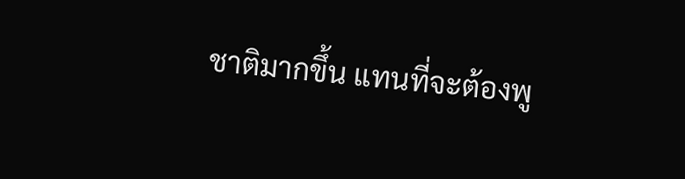ชาติมากขึ้น แทนที่จะต้องพู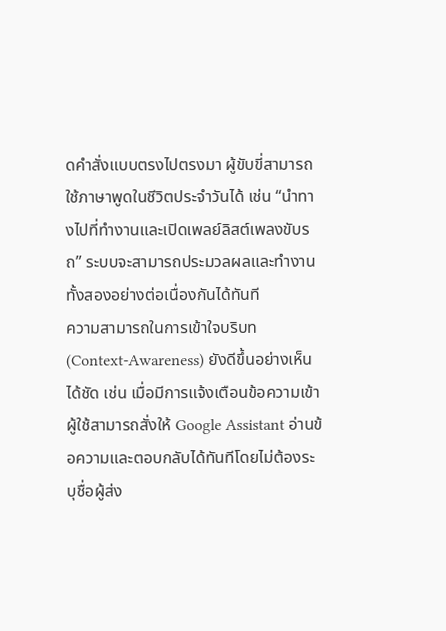ดคำสั่งแบบตรงไปตรงมา ผู้ขับขี่สามารถใช้ภาษาพูดในชีวิตประจำวันได้ เช่น “นำทางไปที่ทำงานและเปิดเพลย์ลิสต์เพลงขับรถ” ระบบจะสามารถประมวลผลและทำงานทั้งสองอย่างต่อเนื่องกันได้ทันที
ความสามารถในการเข้าใจบริบท (Context-Awareness) ยังดีขึ้นอย่างเห็นได้ชัด เช่น เมื่อมีการแจ้งเตือนข้อความเข้า ผู้ใช้สามารถสั่งให้ Google Assistant อ่านข้อความและตอบกลับได้ทันทีโดยไม่ต้องระบุชื่อผู้ส่ง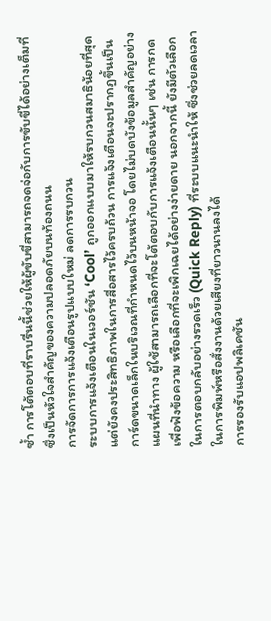ซ้ำ การโต้ตอบที่ราบรื่นนี้ช่วยให้ผู้ขับขี่สามารถจดจ่อกับการขับขี่ได้อย่างเต็มที่ ซึ่งเป็นหัวใจสำคัญของความปลอดภัยบนท้องถนน
การจัดการการแจ้งเตือนรูปแบบใหม่ ลดการรบกวน
ระบบการแจ้งเตือนในเวอร์ชัน ‘Cool’ ถูกออกแบบมาให้รบกวนสมาธิน้อยที่สุดแต่ยังคงประสิทธิภาพในการสื่อสารไว้ครบถ้วน การแจ้งเตือนจะปรากฏขึ้นเป็นการ์ดขนาดเล็กในบริเวณที่กำหนดไว้บนหน้าจอ โดยไม่บดบังข้อมูลสำคัญอย่างแผนที่นำทาง ผู้ใช้สามารถเลือกที่จะโต้ตอบกับการแจ้งเตือนนั้นๆ เช่น การกดเพื่อฟังข้อความ หรือเลือกที่จะเพิกเฉยได้อย่างง่ายดาย นอกจากนี้ ยังมีตัวเลือกในการตอบกลับอย่างรวดเร็ว (Quick Reply) ที่ระบบแนะนำให้ ซึ่งช่วยลดเวลาในการพิมพ์หรือสั่งงานด้วยเสียงที่ยาวนานลงได้
การรองรับแอปพลิเคชัน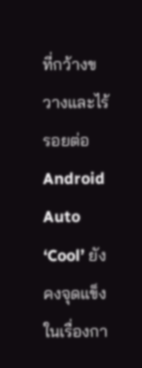ที่กว้างขวางและไร้รอยต่อ
Android Auto ‘Cool’ ยังคงจุดแข็งในเรื่องกา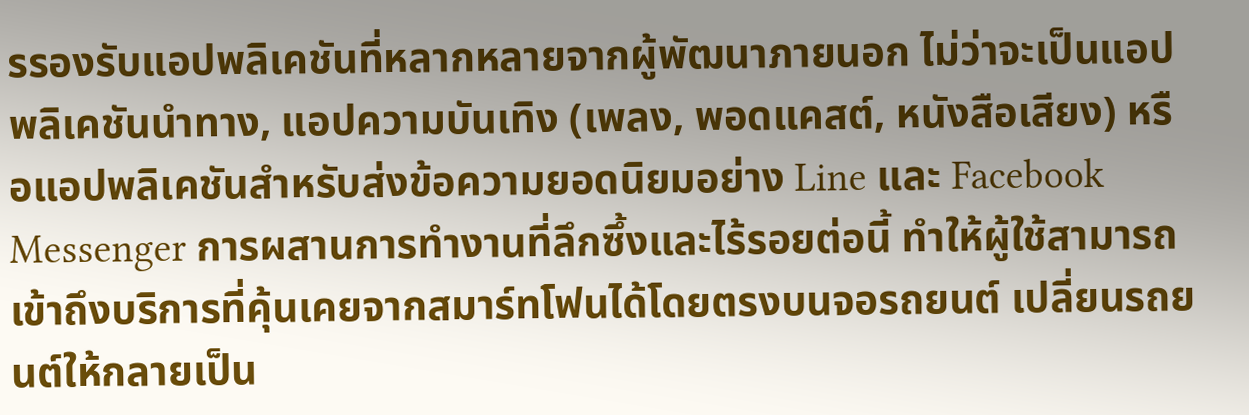รรองรับแอปพลิเคชันที่หลากหลายจากผู้พัฒนาภายนอก ไม่ว่าจะเป็นแอปพลิเคชันนำทาง, แอปความบันเทิง (เพลง, พอดแคสต์, หนังสือเสียง) หรือแอปพลิเคชันสำหรับส่งข้อความยอดนิยมอย่าง Line และ Facebook Messenger การผสานการทำงานที่ลึกซึ้งและไร้รอยต่อนี้ ทำให้ผู้ใช้สามารถเข้าถึงบริการที่คุ้นเคยจากสมาร์ทโฟนได้โดยตรงบนจอรถยนต์ เปลี่ยนรถยนต์ให้กลายเป็น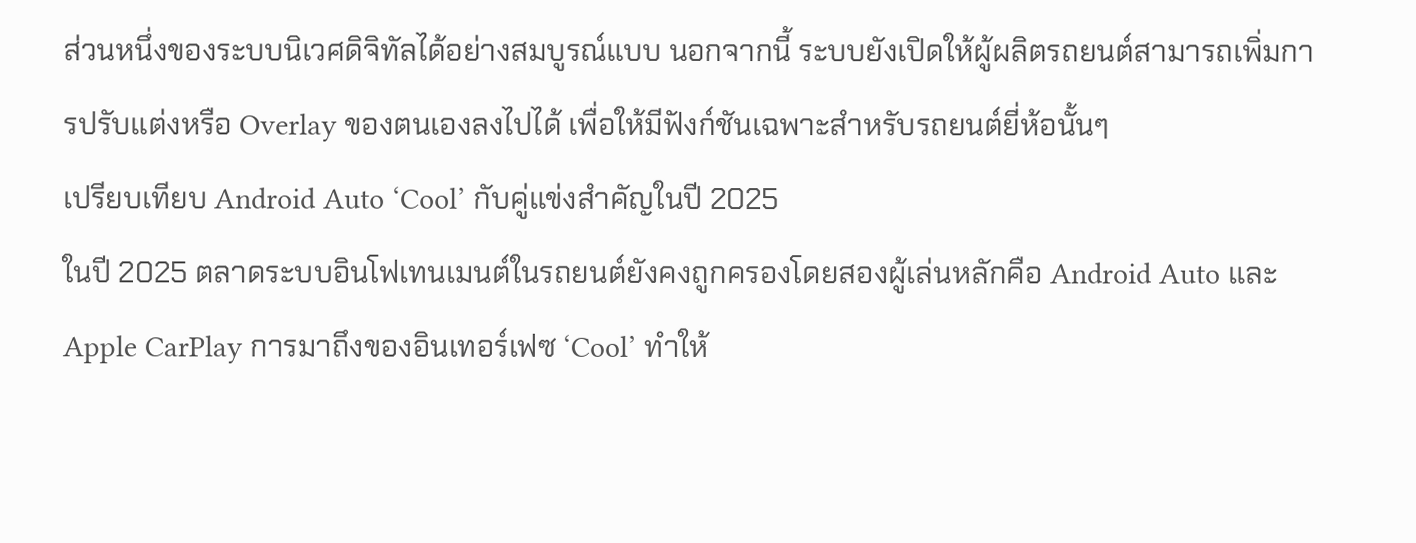ส่วนหนึ่งของระบบนิเวศดิจิทัลได้อย่างสมบูรณ์แบบ นอกจากนี้ ระบบยังเปิดให้ผู้ผลิตรถยนต์สามารถเพิ่มการปรับแต่งหรือ Overlay ของตนเองลงไปได้ เพื่อให้มีฟังก์ชันเฉพาะสำหรับรถยนต์ยี่ห้อนั้นๆ
เปรียบเทียบ Android Auto ‘Cool’ กับคู่แข่งสำคัญในปี 2025
ในปี 2025 ตลาดระบบอินโฟเทนเมนต์ในรถยนต์ยังคงถูกครองโดยสองผู้เล่นหลักคือ Android Auto และ Apple CarPlay การมาถึงของอินเทอร์เฟซ ‘Cool’ ทำให้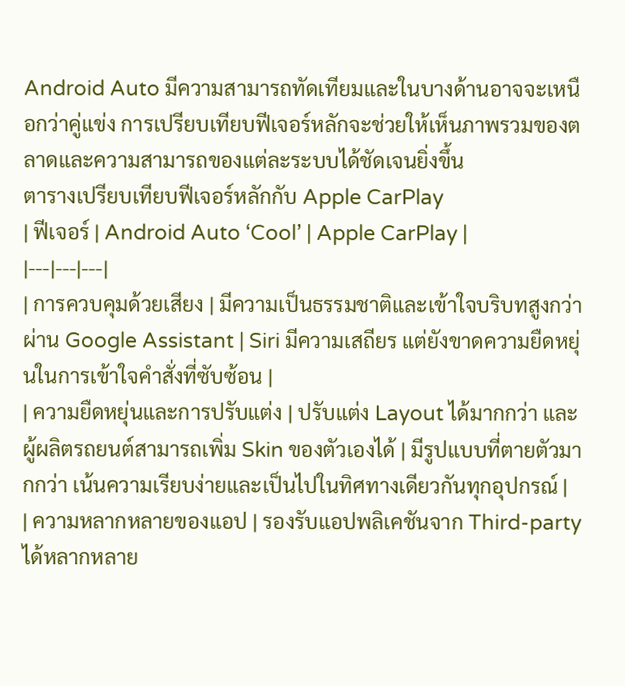Android Auto มีความสามารถทัดเทียมและในบางด้านอาจจะเหนือกว่าคู่แข่ง การเปรียบเทียบฟีเจอร์หลักจะช่วยให้เห็นภาพรวมของตลาดและความสามารถของแต่ละระบบได้ชัดเจนยิ่งขึ้น
ตารางเปรียบเทียบฟีเจอร์หลักกับ Apple CarPlay
| ฟีเจอร์ | Android Auto ‘Cool’ | Apple CarPlay |
|---|---|---|
| การควบคุมด้วยเสียง | มีความเป็นธรรมชาติและเข้าใจบริบทสูงกว่าผ่าน Google Assistant | Siri มีความเสถียร แต่ยังขาดความยืดหยุ่นในการเข้าใจคำสั่งที่ซับซ้อน |
| ความยืดหยุ่นและการปรับแต่ง | ปรับแต่ง Layout ได้มากกว่า และผู้ผลิตรถยนต์สามารถเพิ่ม Skin ของตัวเองได้ | มีรูปแบบที่ตายตัวมากกว่า เน้นความเรียบง่ายและเป็นไปในทิศทางเดียวกันทุกอุปกรณ์ |
| ความหลากหลายของแอป | รองรับแอปพลิเคชันจาก Third-party ได้หลากหลาย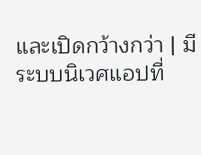และเปิดกว้างกว่า | มีระบบนิเวศแอปที่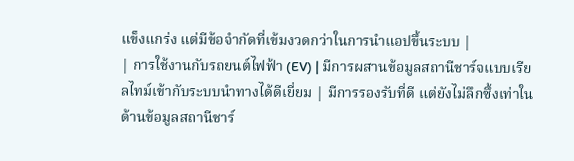แข็งแกร่ง แต่มีข้อจำกัดที่เข้มงวดกว่าในการนำแอปขึ้นระบบ |
| การใช้งานกับรถยนต์ไฟฟ้า (EV) | มีการผสานข้อมูลสถานีชาร์จแบบเรียลไทม์เข้ากับระบบนำทางได้ดีเยี่ยม | มีการรองรับที่ดี แต่ยังไม่ลึกซึ้งเท่าในด้านข้อมูลสถานีชาร์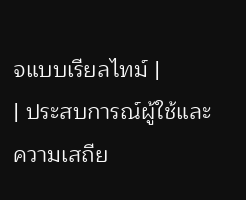จแบบเรียลไทม์ |
| ประสบการณ์ผู้ใช้และความเสถีย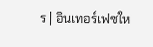ร | อินเทอร์เฟซให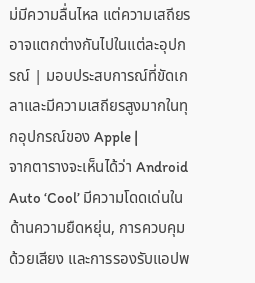ม่มีความลื่นไหล แต่ความเสถียรอาจแตกต่างกันไปในแต่ละอุปกรณ์ | มอบประสบการณ์ที่ขัดเกลาและมีความเสถียรสูงมากในทุกอุปกรณ์ของ Apple |
จากตารางจะเห็นได้ว่า Android Auto ‘Cool’ มีความโดดเด่นในด้านความยืดหยุ่น, การควบคุมด้วยเสียง และการรองรับแอปพ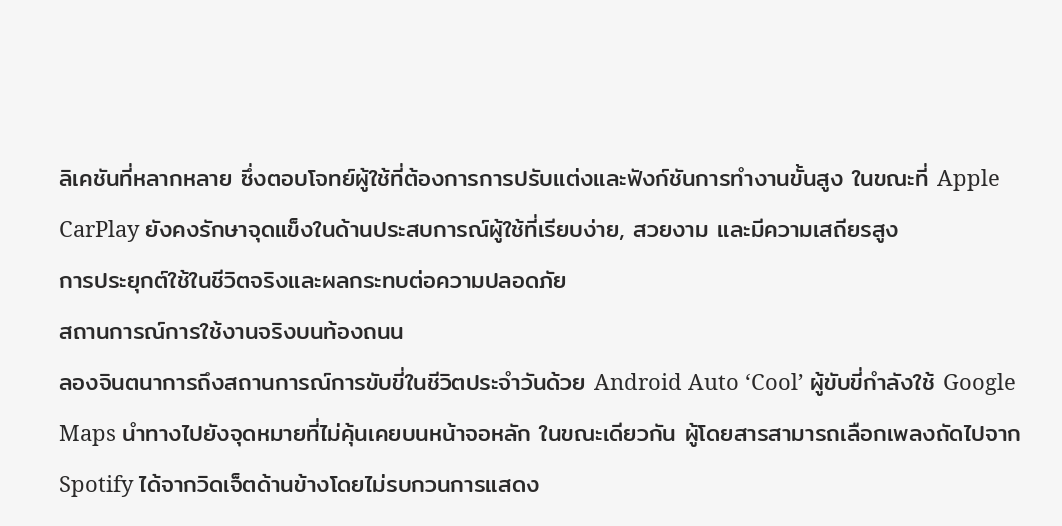ลิเคชันที่หลากหลาย ซึ่งตอบโจทย์ผู้ใช้ที่ต้องการการปรับแต่งและฟังก์ชันการทำงานขั้นสูง ในขณะที่ Apple CarPlay ยังคงรักษาจุดแข็งในด้านประสบการณ์ผู้ใช้ที่เรียบง่าย, สวยงาม และมีความเสถียรสูง
การประยุกต์ใช้ในชีวิตจริงและผลกระทบต่อความปลอดภัย
สถานการณ์การใช้งานจริงบนท้องถนน
ลองจินตนาการถึงสถานการณ์การขับขี่ในชีวิตประจำวันด้วย Android Auto ‘Cool’ ผู้ขับขี่กำลังใช้ Google Maps นำทางไปยังจุดหมายที่ไม่คุ้นเคยบนหน้าจอหลัก ในขณะเดียวกัน ผู้โดยสารสามารถเลือกเพลงถัดไปจาก Spotify ได้จากวิดเจ็ตด้านข้างโดยไม่รบกวนการแสดง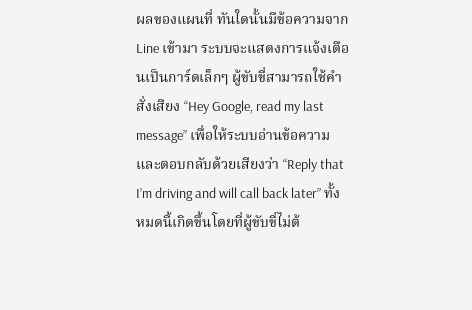ผลของแผนที่ ทันใดนั้นมีข้อความจาก Line เข้ามา ระบบจะแสดงการแจ้งเตือนเป็นการ์ดเล็กๆ ผู้ขับขี่สามารถใช้คำสั่งเสียง “Hey Google, read my last message” เพื่อให้ระบบอ่านข้อความ และตอบกลับด้วยเสียงว่า “Reply that I’m driving and will call back later” ทั้งหมดนี้เกิดขึ้นโดยที่ผู้ขับขี่ไม่ต้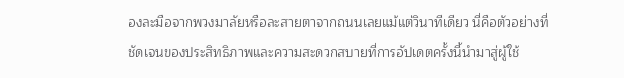องละมือจากพวงมาลัยหรือละสายตาจากถนนเลยแม้แต่วินาทีเดียว นี่คือตัวอย่างที่ชัดเจนของประสิทธิภาพและความสะดวกสบายที่การอัปเดตครั้งนี้นำมาสู่ผู้ใช้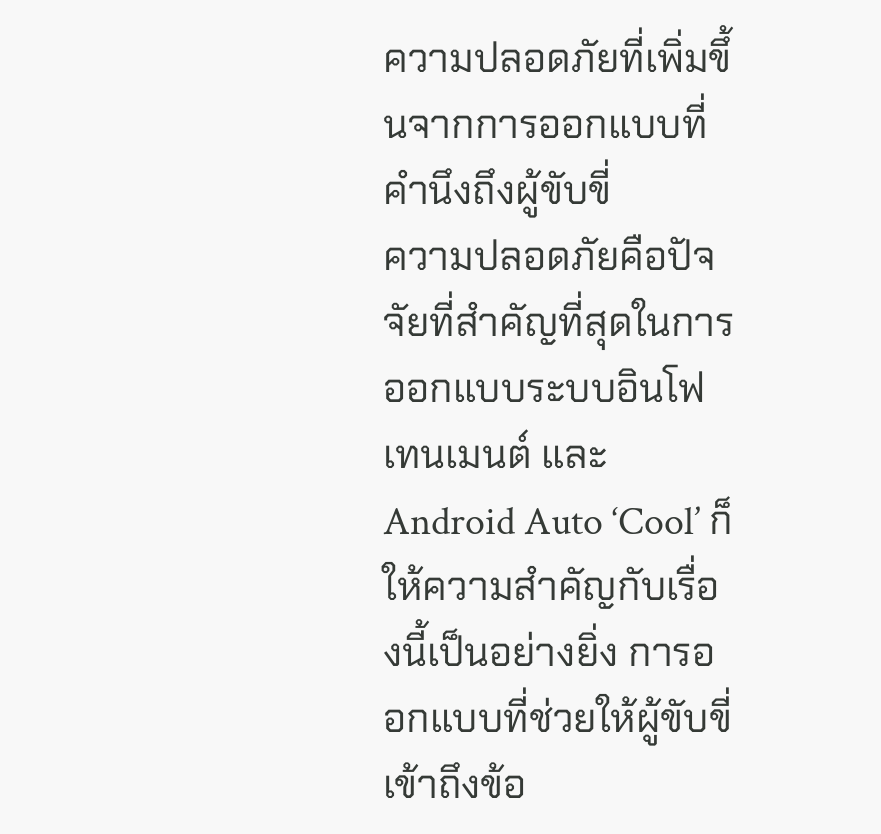ความปลอดภัยที่เพิ่มขึ้นจากการออกแบบที่คำนึงถึงผู้ขับขี่
ความปลอดภัยคือปัจจัยที่สำคัญที่สุดในการออกแบบระบบอินโฟเทนเมนต์ และ Android Auto ‘Cool’ ก็ให้ความสำคัญกับเรื่องนี้เป็นอย่างยิ่ง การออกแบบที่ช่วยให้ผู้ขับขี่เข้าถึงข้อ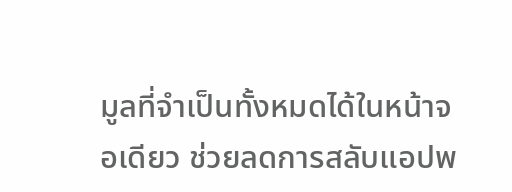มูลที่จำเป็นทั้งหมดได้ในหน้าจอเดียว ช่วยลดการสลับแอปพ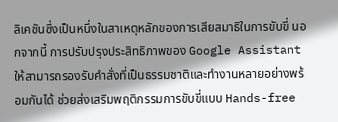ลิเคชันซึ่งเป็นหนึ่งในสาเหตุหลักของการเสียสมาธิในการขับขี่ นอกจากนี้ การปรับปรุงประสิทธิภาพของ Google Assistant ให้สามารถรองรับคำสั่งที่เป็นธรรมชาติและทำงานหลายอย่างพร้อมกันได้ ช่วยส่งเสริมพฤติกรรมการขับขี่แบบ Hands-free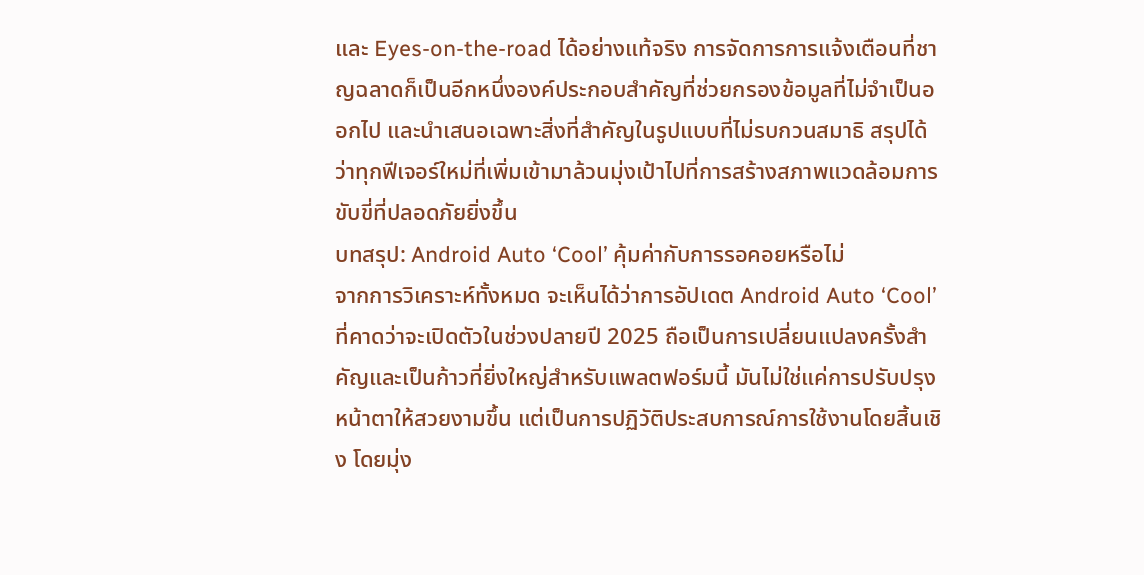และ Eyes-on-the-road ได้อย่างแท้จริง การจัดการการแจ้งเตือนที่ชาญฉลาดก็เป็นอีกหนึ่งองค์ประกอบสำคัญที่ช่วยกรองข้อมูลที่ไม่จำเป็นออกไป และนำเสนอเฉพาะสิ่งที่สำคัญในรูปแบบที่ไม่รบกวนสมาธิ สรุปได้ว่าทุกฟีเจอร์ใหม่ที่เพิ่มเข้ามาล้วนมุ่งเป้าไปที่การสร้างสภาพแวดล้อมการขับขี่ที่ปลอดภัยยิ่งขึ้น
บทสรุป: Android Auto ‘Cool’ คุ้มค่ากับการรอคอยหรือไม่
จากการวิเคราะห์ทั้งหมด จะเห็นได้ว่าการอัปเดต Android Auto ‘Cool’ ที่คาดว่าจะเปิดตัวในช่วงปลายปี 2025 ถือเป็นการเปลี่ยนแปลงครั้งสำคัญและเป็นก้าวที่ยิ่งใหญ่สำหรับแพลตฟอร์มนี้ มันไม่ใช่แค่การปรับปรุงหน้าตาให้สวยงามขึ้น แต่เป็นการปฏิวัติประสบการณ์การใช้งานโดยสิ้นเชิง โดยมุ่ง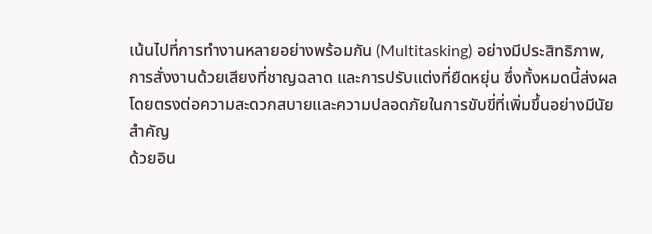เน้นไปที่การทำงานหลายอย่างพร้อมกัน (Multitasking) อย่างมีประสิทธิภาพ, การสั่งงานด้วยเสียงที่ชาญฉลาด และการปรับแต่งที่ยืดหยุ่น ซึ่งทั้งหมดนี้ส่งผลโดยตรงต่อความสะดวกสบายและความปลอดภัยในการขับขี่ที่เพิ่มขึ้นอย่างมีนัยสำคัญ
ด้วยอิน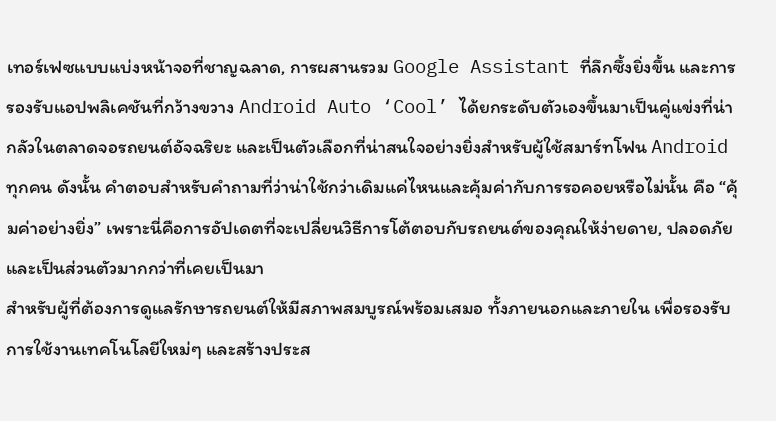เทอร์เฟซแบบแบ่งหน้าจอที่ชาญฉลาด, การผสานรวม Google Assistant ที่ลึกซึ้งยิ่งขึ้น และการรองรับแอปพลิเคชันที่กว้างขวาง Android Auto ‘Cool’ ได้ยกระดับตัวเองขึ้นมาเป็นคู่แข่งที่น่ากลัวในตลาดจอรถยนต์อัจฉริยะ และเป็นตัวเลือกที่น่าสนใจอย่างยิ่งสำหรับผู้ใช้สมาร์ทโฟน Android ทุกคน ดังนั้น คำตอบสำหรับคำถามที่ว่าน่าใช้กว่าเดิมแค่ไหนและคุ้มค่ากับการรอคอยหรือไม่นั้น คือ “คุ้มค่าอย่างยิ่ง” เพราะนี่คือการอัปเดตที่จะเปลี่ยนวิธีการโต้ตอบกับรถยนต์ของคุณให้ง่ายดาย, ปลอดภัย และเป็นส่วนตัวมากกว่าที่เคยเป็นมา
สำหรับผู้ที่ต้องการดูแลรักษารถยนต์ให้มีสภาพสมบูรณ์พร้อมเสมอ ทั้งภายนอกและภายใน เพื่อรองรับการใช้งานเทคโนโลยีใหม่ๆ และสร้างประส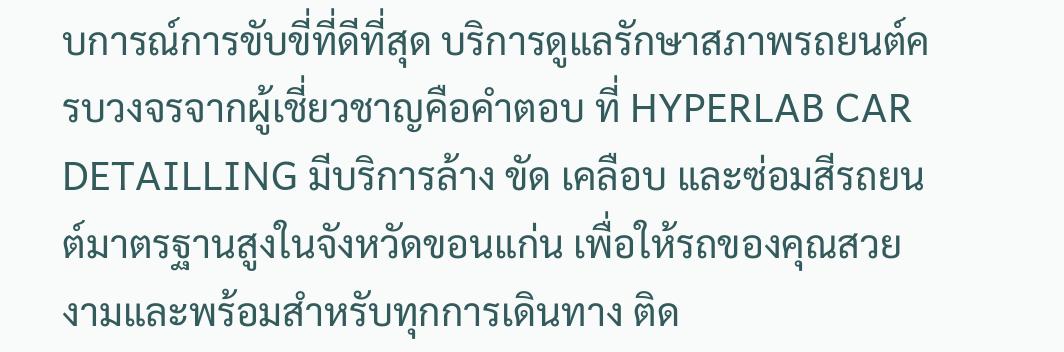บการณ์การขับขี่ที่ดีที่สุด บริการดูแลรักษาสภาพรถยนต์ครบวงจรจากผู้เชี่ยวชาญคือคำตอบ ที่ HYPERLAB CAR DETAILLING มีบริการล้าง ขัด เคลือบ และซ่อมสีรถยนต์มาตรฐานสูงในจังหวัดขอนแก่น เพื่อให้รถของคุณสวยงามและพร้อมสำหรับทุกการเดินทาง ติด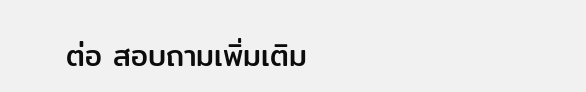ต่อ สอบถามเพิ่มเติม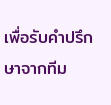เพื่อรับคำปรึกษาจากทีม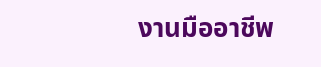งานมืออาชีพ